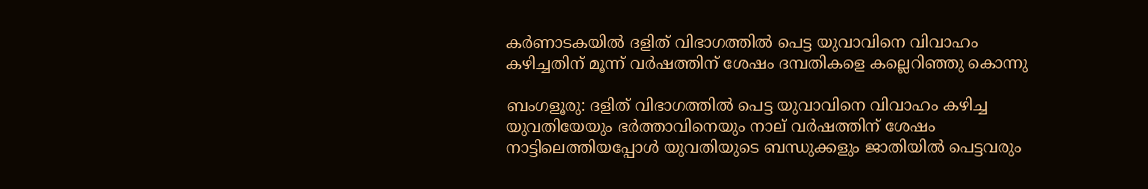കര്‍ണാടകയില്‍ ദളിത് വിഭാഗത്തില്‍ പെട്ട യുവാവിനെ വിവാഹം കഴിച്ചതിന് മൂന്ന് വര്‍ഷത്തിന് ശേഷം ദമ്പതികളെ കല്ലെറിഞ്ഞു കൊന്നു

ബംഗളൂരു: ദളിത് വിഭാഗത്തില്‍ പെട്ട യുവാവിനെ വിവാഹം കഴിച്ച യുവതിയേയും ഭര്‍ത്താവിനെയും നാല് വര്‍ഷത്തിന് ശേഷം നാട്ടിലെത്തിയപ്പോള്‍ യുവതിയുടെ ബന്ധുക്കളും ജാതിയില്‍ പെട്ടവരും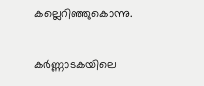കല്ലെറിഞ്ഞുകൊന്നു.

കര്‍ണ്ണാടകയിലെ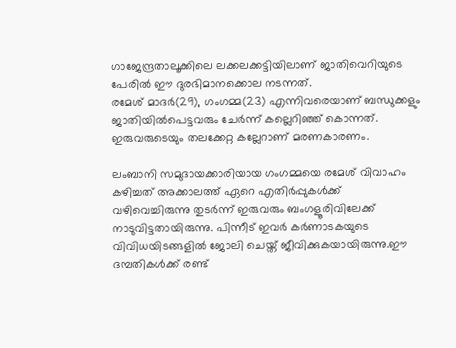ഗാജേന്ദ്രതാലൂക്കിലെ ലക്കലക്കട്ടിയിലാണ് ജാതിവെറിയുടെ പേരില്‍ ഈ ദുരഭിമാനക്കൊല നടന്നത്.
രമേശ് മാദര്‍(29), ഗംഗമ്മ(23) എന്നിവരെയാണ് ബന്ധുക്കളും ജാതിയില്‍പെട്ടവരും ചേര്‍ന്ന് കല്ലെറിഞ്ഞ് കൊന്നത്. ഇരുവരുടെയും തലക്കേറ്റ കല്ലേറാണ് മരണകാരണം.

ലംബാനി സമുദായക്കാരിയായ ഗംഗമ്മയെ രമേശ് വിവാഹം കഴിച്ചത് അക്കാലത്ത് ഏറെ എതിര്‍പ്പുകള്‍ക്ക് വഴിവെച്ചിരുന്നു തുടര്‍ന്ന് ഇരുവരും ബംഗളൂരിവിലേക്ക് നാടുവിട്ടതായിരുന്നു. പിന്നീട് ഇവര്‍ കര്‍ണാടകയുടെ വിവിധയിടങ്ങളില്‍ ജോലി ചെയ്ത് ജീവിക്കുകയായിരുന്നു.ഈ ദമ്പതികള്‍ക്ക് രണ്ട്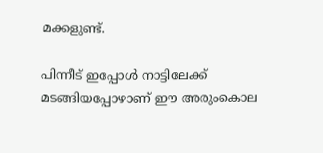മക്കളുണ്ട്.

പിന്നീട് ഇപ്പോള്‍ നാട്ടിലേക്ക് മടങ്ങിയപ്പോഴാണ് ഈ അരുംകൊല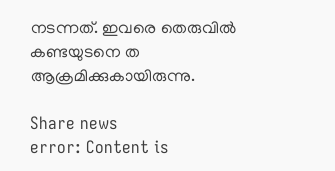നടന്നത്. ഇവരെ തെരുവില്‍ കണ്ടയുടനെ ത ആക്രമിക്കുകായിരുന്നു.

Share news
error: Content is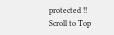protected !!
Scroll to Top